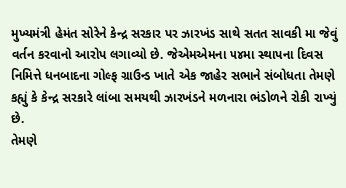મુખ્યમંત્રી હેમંત સોરેને કેન્દ્ર સરકાર પર ઝારખંડ સાથે સતત સાવકી મા જેવું વર્તન કરવાનો આરોપ લગાવ્યો છે. જેએમએમના ૫૪મા સ્થાપના દિવસ નિમિત્તે ધનબાદના ગોલ્ફ ગ્રાઉન્ડ ખાતે એક જાહેર સભાને સંબોધતા તેમણે કહ્યું કે કેન્દ્ર સરકારે લાંબા સમયથી ઝારખંડને મળનારા ભંડોળને રોકી રાખ્યું છે.
તેમણે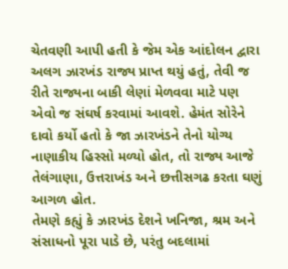ચેતવણી આપી હતી કે જેમ એક આંદોલન દ્વારા અલગ ઝારખંડ રાજ્ય પ્રાપ્ત થયું હતું, તેવી જ રીતે રાજ્યના બાકી લેણાં મેળવવા માટે પણ એવો જ સંઘર્ષ કરવામાં આવશે. હેમંત સોરેને દાવો કર્યો હતો કે જા ઝારખંડને તેનો યોગ્ય નાણાકીય હિસ્સો મળ્યો હોત, તો રાજ્ય આજે તેલંગાણા, ઉત્તરાખંડ અને છત્તીસગઢ કરતા ઘણું આગળ હોત.
તેમણે કહ્યું કે ઝારખંડ દેશને ખનિજા, શ્રમ અને સંસાધનો પૂરા પાડે છે, પરંતુ બદલામાં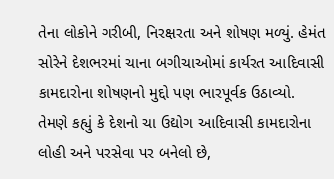તેના લોકોને ગરીબી, નિરક્ષરતા અને શોષણ મળ્યું. હેમંત સોરેને દેશભરમાં ચાના બગીચાઓમાં કાર્યરત આદિવાસી કામદારોના શોષણનો મુદ્દો પણ ભારપૂર્વક ઉઠાવ્યો. તેમણે કહ્યું કે દેશનો ચા ઉદ્યોગ આદિવાસી કામદારોના લોહી અને પરસેવા પર બનેલો છે,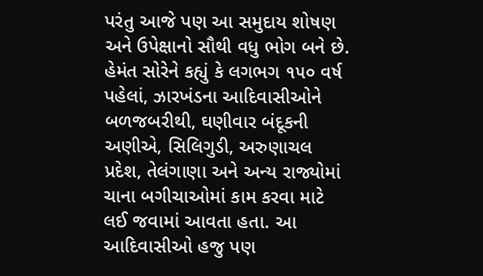પરંતુ આજે પણ આ સમુદાય શોષણ અને ઉપેક્ષાનો સૌથી વધુ ભોગ બને છે.
હેમંત સોરેને કહ્યું કે લગભગ ૧૫૦ વર્ષ પહેલાં, ઝારખંડના આદિવાસીઓને બળજબરીથી, ઘણીવાર બંદૂકની અણીએ, સિલિગુડી, અરુણાચલ પ્રદેશ, તેલંગાણા અને અન્ય રાજ્યોમાં ચાના બગીચાઓમાં કામ કરવા માટે લઈ જવામાં આવતા હતા. આ આદિવાસીઓ હજુ પણ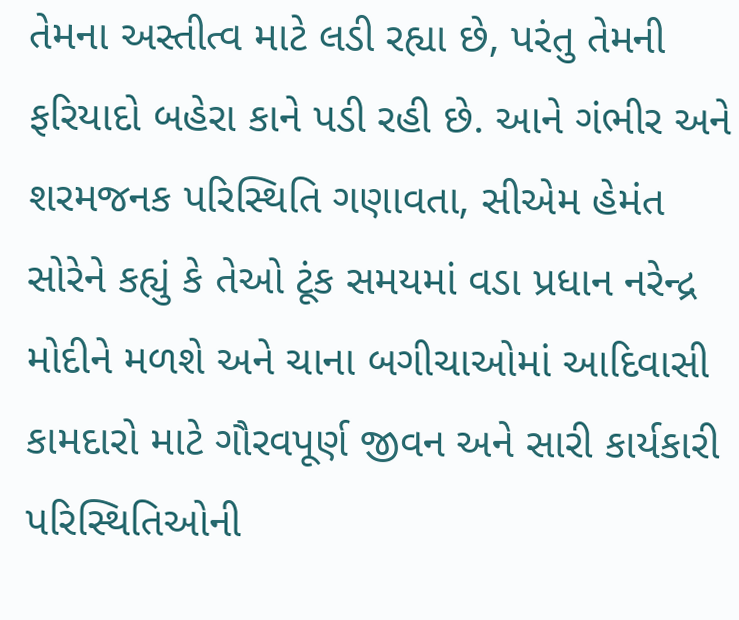તેમના અસ્તીત્વ માટે લડી રહ્યા છે, પરંતુ તેમની ફરિયાદો બહેરા કાને પડી રહી છે. આને ગંભીર અને શરમજનક પરિસ્થિતિ ગણાવતા, સીએમ હેમંત સોરેને કહ્યું કે તેઓ ટૂંક સમયમાં વડા પ્રધાન નરેન્દ્ર મોદીને મળશે અને ચાના બગીચાઓમાં આદિવાસી કામદારો માટે ગૌરવપૂર્ણ જીવન અને સારી કાર્યકારી પરિસ્થિતિઓની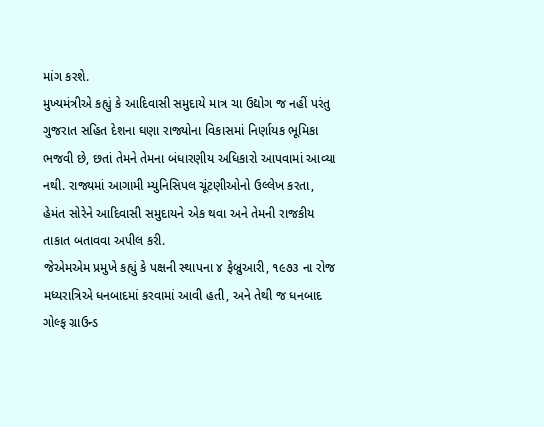માંગ કરશે.
મુખ્યમંત્રીએ કહ્યું કે આદિવાસી સમુદાયે માત્ર ચા ઉદ્યોગ જ નહીં પરંતુ ગુજરાત સહિત દેશના ઘણા રાજ્યોના વિકાસમાં નિર્ણાયક ભૂમિકા ભજવી છે, છતાં તેમને તેમના બંધારણીય અધિકારો આપવામાં આવ્યા નથી. રાજ્યમાં આગામી મ્યુનિસિપલ ચૂંટણીઓનો ઉલ્લેખ કરતા, હેમંત સોરેને આદિવાસી સમુદાયને એક થવા અને તેમની રાજકીય તાકાત બતાવવા અપીલ કરી.
જેએમએમ પ્રમુખે કહ્યું કે પક્ષની સ્થાપના ૪ ફેબ્રુઆરી, ૧૯૭૩ ના રોજ મધ્યરાત્રિએ ધનબાદમાં કરવામાં આવી હતી, અને તેથી જ ધનબાદ ગોલ્ફ ગ્રાઉન્ડ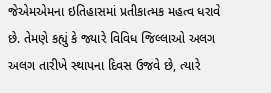જેએમએમના ઇતિહાસમાં પ્રતીકાત્મક મહત્વ ધરાવે છે. તેમણે કહ્યું કે જ્યારે વિવિધ જિલ્લાઓ અલગ અલગ તારીખે સ્થાપના દિવસ ઉજવે છે, ત્યારે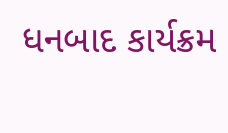ધનબાદ કાર્યક્રમ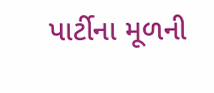પાર્ટીના મૂળની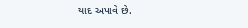યાદ અપાવે છે.